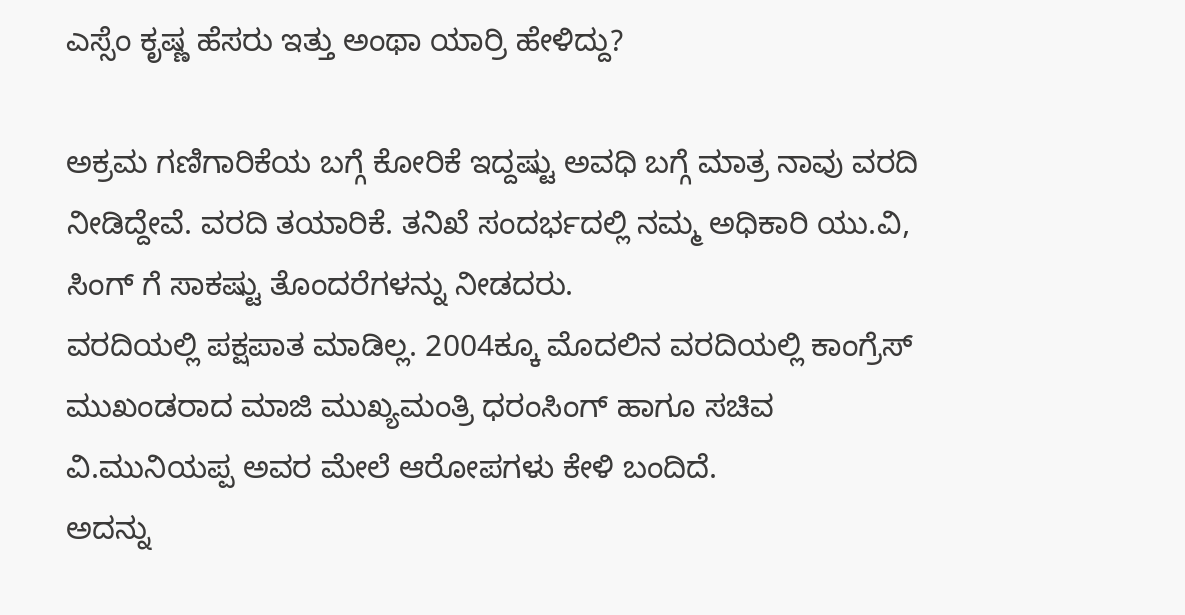ಎಸ್ಸೆಂ ಕೃಷ್ಣ ಹೆಸರು ಇತ್ತು ಅಂಥಾ ಯಾರ್ರಿ ಹೇಳಿದ್ದು?

ಅಕ್ರಮ ಗಣಿಗಾರಿಕೆಯ ಬಗ್ಗೆ ಕೋರಿಕೆ ಇದ್ದಷ್ಟು ಅವಧಿ ಬಗ್ಗೆ ಮಾತ್ರ ನಾವು ವರದಿ ನೀಡಿದ್ದೇವೆ. ವರದಿ ತಯಾರಿಕೆ. ತನಿಖೆ ಸಂದರ್ಭದಲ್ಲಿ ನಮ್ಮ ಅಧಿಕಾರಿ ಯು.ವಿ, ಸಿಂಗ್ ಗೆ ಸಾಕಷ್ಟು ತೊಂದರೆಗಳನ್ನು ನೀಡದರು.
ವರದಿಯಲ್ಲಿ ಪಕ್ಷಪಾತ ಮಾಡಿಲ್ಲ. 2004ಕ್ಕೂ ಮೊದಲಿನ ವರದಿಯಲ್ಲಿ ಕಾಂಗ್ರೆಸ್ ಮುಖಂಡರಾದ ಮಾಜಿ ಮುಖ್ಯಮಂತ್ರಿ ಧರಂಸಿಂಗ್ ಹಾಗೂ ಸಚಿವ ವಿ.ಮುನಿಯಪ್ಪ ಅವರ ಮೇಲೆ ಆರೋಪಗಳು ಕೇಳಿ ಬಂದಿದೆ.
ಅದನ್ನು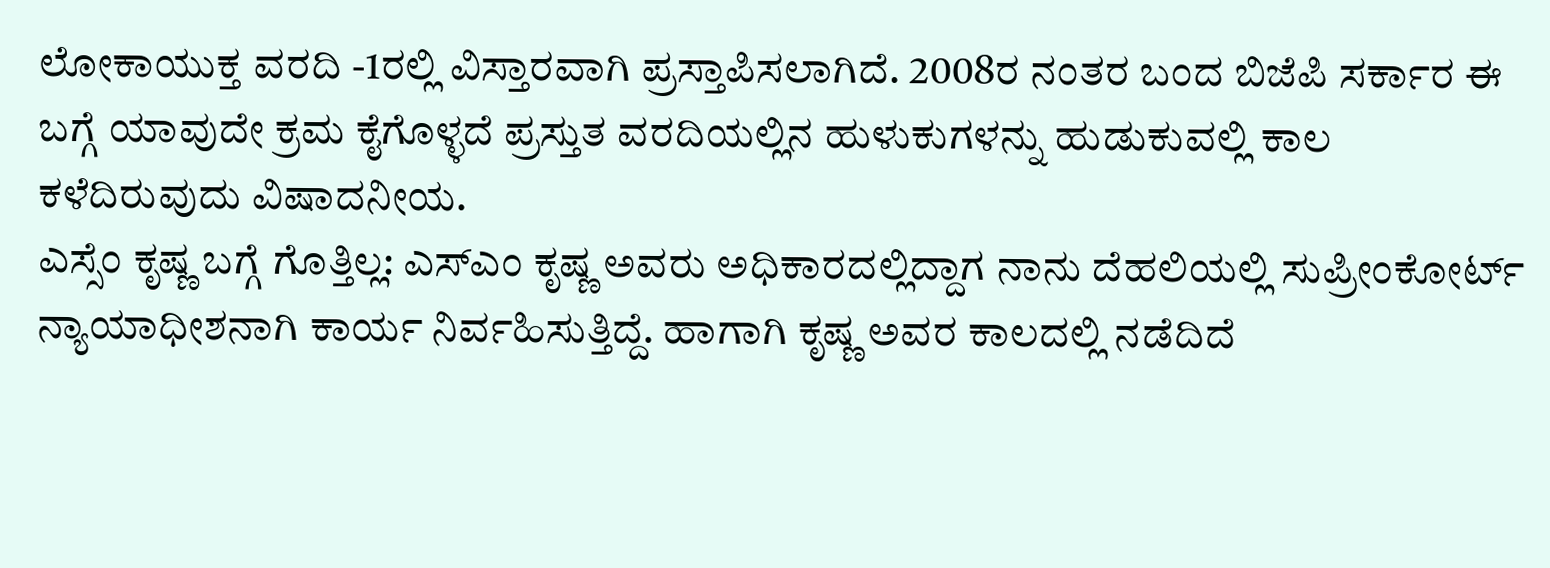ಲೋಕಾಯುಕ್ತ ವರದಿ -1ರಲ್ಲಿ ವಿಸ್ತಾರವಾಗಿ ಪ್ರಸ್ತಾಪಿಸಲಾಗಿದೆ. 2008ರ ನಂತರ ಬಂದ ಬಿಜೆಪಿ ಸರ್ಕಾರ ಈ ಬಗ್ಗೆ ಯಾವುದೇ ಕ್ರಮ ಕೈಗೊಳ್ಳದೆ ಪ್ರಸ್ತುತ ವರದಿಯಲ್ಲಿನ ಹುಳುಕುಗಳನ್ನು ಹುಡುಕುವಲ್ಲಿ ಕಾಲ ಕಳೆದಿರುವುದು ವಿಷಾದನೀಯ.
ಎಸ್ಸೆಂ ಕೃಷ್ಣ ಬಗ್ಗೆ ಗೊತ್ತಿಲ್ಲ: ಎಸ್ಎಂ ಕೃಷ್ಣ ಅವರು ಅಧಿಕಾರದಲ್ಲಿದ್ದಾಗ ನಾನು ದೆಹಲಿಯಲ್ಲಿ ಸುಪ್ರೀಂಕೋರ್ಟ್ ನ್ಯಾಯಾಧೀಶನಾಗಿ ಕಾರ್ಯ ನಿರ್ವಹಿಸುತ್ತಿದ್ದೆ. ಹಾಗಾಗಿ ಕೃಷ್ಣ ಅವರ ಕಾಲದಲ್ಲಿ ನಡೆದಿದೆ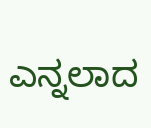ಎನ್ನಲಾದ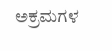ಅಕ್ರಮಗಳ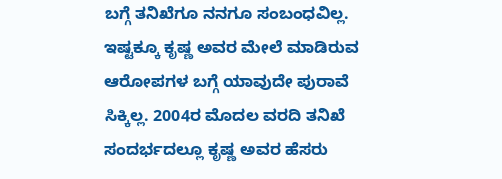ಬಗ್ಗೆ ತನಿಖೆಗೂ ನನಗೂ ಸಂಬಂಧವಿಲ್ಲ.
ಇಷ್ಟಕ್ಕೂ ಕೃಷ್ಣ ಅವರ ಮೇಲೆ ಮಾಡಿರುವ ಆರೋಪಗಳ ಬಗ್ಗೆ ಯಾವುದೇ ಪುರಾವೆ ಸಿಕ್ಕಿಲ್ಲ. 2004ರ ಮೊದಲ ವರದಿ ತನಿಖೆ ಸಂದರ್ಭದಲ್ಲೂ ಕೃಷ್ಣ ಅವರ ಹೆಸರು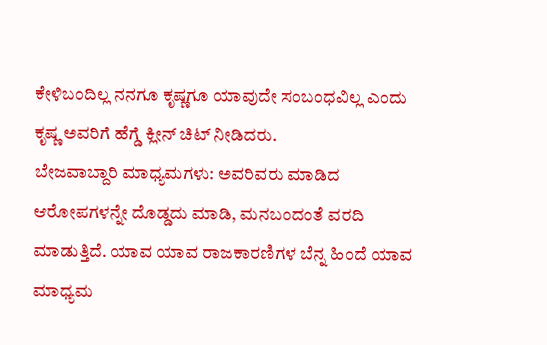ಕೇಳಿಬಂದಿಲ್ಲ ನನಗೂ ಕೃಷ್ಣಗೂ ಯಾವುದೇ ಸಂಬಂಧವಿಲ್ಲ ಎಂದು ಕೃಷ್ಣ ಅವರಿಗೆ ಹೆಗ್ಡೆ ಕ್ಲೀನ್ ಚಿಟ್ ನೀಡಿದರು.
ಬೇಜವಾಬ್ದಾರಿ ಮಾಧ್ಯಮಗಳು: ಅವರಿವರು ಮಾಡಿದ ಆರೋಪಗಳನ್ನೇ ದೊಡ್ಡದು ಮಾಡಿ, ಮನಬಂದಂತೆ ವರದಿ ಮಾಡುತ್ತಿದೆ. ಯಾವ ಯಾವ ರಾಜಕಾರಣಿಗಳ ಬೆನ್ನ ಹಿಂದೆ ಯಾವ ಮಾಧ್ಯಮ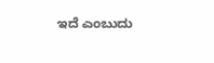ಇದೆ ಎಂಬುದು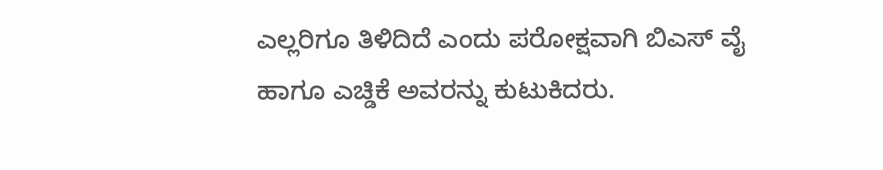ಎಲ್ಲರಿಗೂ ತಿಳಿದಿದೆ ಎಂದು ಪರೋಕ್ಷವಾಗಿ ಬಿಎಸ್ ವೈ ಹಾಗೂ ಎಚ್ಡಿಕೆ ಅವರನ್ನು ಕುಟುಕಿದರು.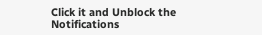Click it and Unblock the Notifications